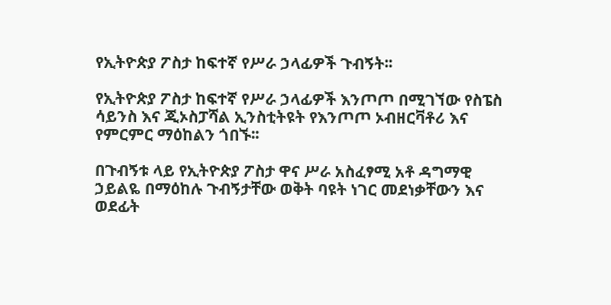የኢትዮጵያ ፖስታ ከፍተኛ የሥራ ኃላፊዎች ጉብኝት፡፡

የኢትዮጵያ ፖስታ ከፍተኛ የሥራ ኃላፊዎች እንጦጦ በሚገኘው የስፔስ ሳይንስ እና ጂኦስፓሻል ኢንስቲትዩት የእንጦጦ ኦብዘርቫቶሪ እና የምርምር ማዕከልን ጎበኙ፡፡

በጉብኝቱ ላይ የኢትዮጵያ ፖስታ ዋና ሥራ አስፈፃሚ አቶ ዳግማዊ ኃይልዬ በማዕከሉ ጉብኝታቸው ወቅት ባዩት ነገር መደነቃቸውን እና ወደፊት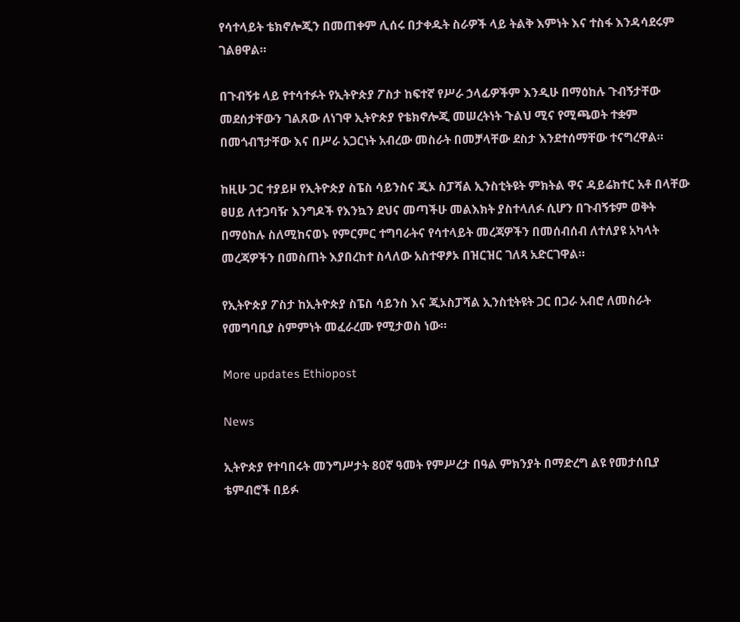የሳተላይት ቴክኖሎጂን በመጠቀም ሊሰሩ በታቀዱት ስራዎች ላይ ትልቅ እምነት እና ተስፋ እንዳሳደሩም ገልፀዋል።

በጉብኝቱ ላይ የተሳተፉት የኢትዮጵያ ፖስታ ከፍተኛ የሥራ ኃላፊዎችም እንዲሁ በማዕከሉ ጉብኝታቸው መደሰታቸውን ገልጸው ለነገዋ ኢትዮጵያ የቴክኖሎጂ መሠረትነት ጉልህ ሚና የሚጫወት ተቋም በመጎብኘታቸው እና በሥራ አጋርነት አብረው መስራት በመቻላቸው ደስታ እንደተሰማቸው ተናግረዋል።

ከዚሁ ጋር ተያይዞ የኢትዮጵያ ስፔስ ሳይንስና ጂኦ ስፓሻል ኢንስቲትዩት ምክትል ዋና ዳይሬክተር አቶ በላቸው ፀሀይ ለተጋባዥ እንግዶች የእንኳን ደህና መጣችሁ መልእክት ያስተላለፉ ሲሆን በጉብኝቱም ወቅት በማዕከሉ ስለሚከናወኑ የምርምር ተግባራትና የሳተላይት መረጃዎችን በመሰብሰብ ለተለያዩ አካላት መረጃዎችን በመስጠት እያበረከተ ስላለው አስተዋፆኦ በዝርዝር ገለጻ አድርገዋል።

የኢትዮጵያ ፖስታ ከኢትዮጵያ ስፔስ ሳይንስ እና ጂኦስፓሻል ኢንስቲትዩት ጋር በጋራ አብሮ ለመስራት የመግባቢያ ስምምነት መፈራረሙ የሚታወስ ነው።

More updates Ethiopost

News

ኢትዮጵያ የተባበሩት መንግሥታት 80ኛ ዓመት የምሥረታ በዓል ምክንያት በማድረግ ልዩ የመታሰቢያ ቴምብሮች በይፉ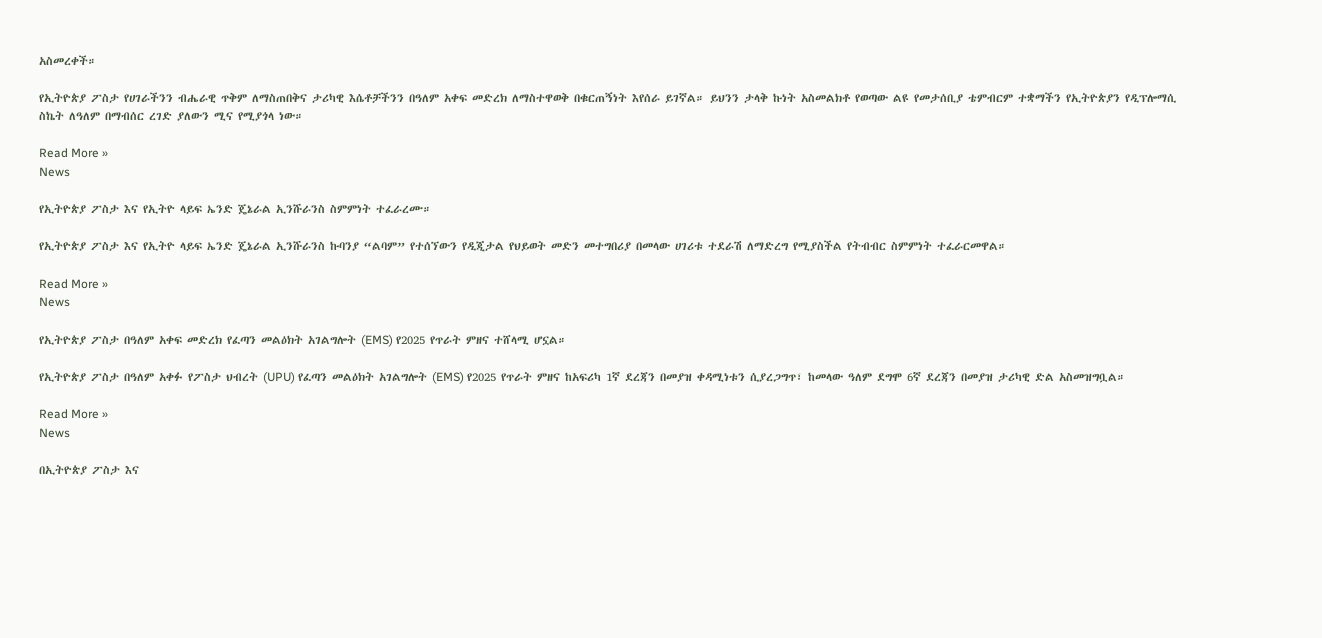አስመረቀች።

የኢትዮጵያ ፖስታ የሀገራችንን ብሔራዊ ጥቅም ለማስጠበቅና ታሪካዊ እሴቶቻችንን በዓለም አቀፍ መድረክ ለማስተዋወቅ በቁርጠኝነት እየሰራ ይገኛል። ይህንን ታላቅ ኩነት አስመልክቶ የወጣው ልዩ የመታሰቢያ ቴምብርም ተቋማችን የኢትዮጵያን የዲፕሎማሲ ስኬት ለዓለም በማብሰር ረገድ ያለውን ሚና የሚያጎላ ነው።

Read More »
News

የኢትዮጵያ ፖስታ እና የኢትዮ ላይፍ ኤንድ ጄኔራል ኢንሹራንስ ስምምነት ተፈራረሙ።

የኢትዮጵያ ፖስታ እና የኢትዮ ላይፍ ኤንድ ጄኔራል ኢንሹራንስ ኩባንያ “ልባም” የተሰኘውን የዲጂታል የህይወት መድን መተግበሪያ በመላው ሀገሪቱ ተደራሽ ለማድረግ የሚያስችል የትብብር ስምምነት ተፈራርመዋል።

Read More »
News

የኢትዮጵያ ፖስታ በዓለም አቀፍ መድረክ የፈጣን መልዕክት አገልግሎት (EMS) የ2025 የጥራት ምዘና ተሸላሚ ሆኗል።

የኢትዮጵያ ፖስታ በዓለም አቀፉ የፖስታ ህብረት (UPU) የፈጣን መልዕክት አገልግሎት (EMS) የ2025 የጥራት ምዘና ከአፍሪካ 1ኛ ደረጃን በመያዝ ቀዳሚነቱን ሲያረጋግጥ፣ ከመላው ዓለም ደግሞ 6ኛ ደረጃን በመያዝ ታሪካዊ ድል አስመዝግቧል።

Read More »
News

በኢትዮጵያ ፖስታ እና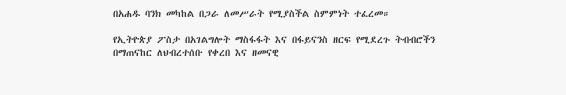በአሐዱ ባንክ መካከል በጋራ ለመሥራት የሚያስችል ስምምነት ተፈረመ።

የኢትዮጵያ ፖስታ በአገልግሎት ማስፋፋት እና በፋይናንስ ዘርፍ የሚደረጉ ትብብሮችን በማጠናከር ለህብረተሰቡ የቀረበ እና ዘመናዊ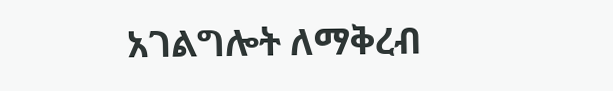አገልግሎት ለማቅረብ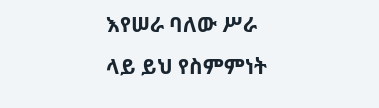እየሠራ ባለው ሥራ ላይ ይህ የስምምነት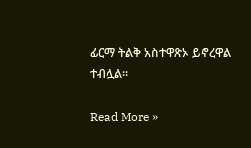ፊርማ ትልቅ አስተዋጽኦ ይኖረዋል ተብሏል።

Read More »